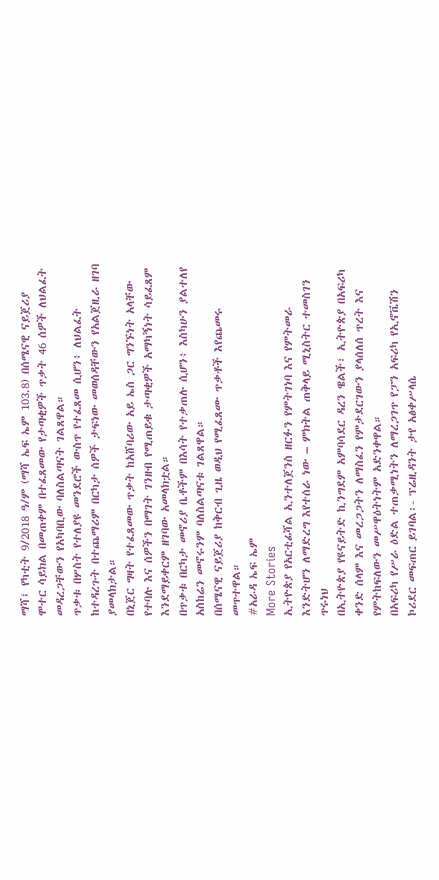ማሻ፤ የካቲት 9/2018 ዓ/ም (ማሻ ኤፍ ኤም 103.8) በሰሜናዊ ናይጀሪያ ሞተር ሳይክል በመጠቀም በተፈጸመው የታጣቂዎች ጥቃት 46 ሰዎች ለህልፈት መዳረጋቸውን የአካባቢው ባለስልጣናት ገልጸዋል።
ጥቃቱ በሦስት የተለያዩ መንደሮች ውስጥ የተፈጸመ ሲሆን፥ ለህልፈት ከተዳረጉት በተጨማሪም በርካታ ሰዎች ታፍነው መወሰዳቸውን የአልጀዚራ ዘገባ ያመላክታል።
በኒጀር ግዛት የተፈጸመው ጥቃት ከአሸባሪው አይ ኤስ ጋር ግንኙነት አላቸው የተባሉ እና ሰዎችን በማገት ገንዘብ የሚጠይቁ ታጣቂዎች አማካኝነት ሳይፈጸም እንደማይቀርም ዘገባው አመላክቷል።
በጥቃቱ በርካታ መኖሪያ ቤቶችም በእሳት የተቃጠሉ ሲሆን፥ እስካሁን ያልተለየ አስከሬን መኖሩንም ባለስልጣናቱ ገልጸዋል።
በሰሜናዊ ናይጀሪያ ከቅርብ ጊዜ ወዲህ የሚፈጸሙ ጥቃቶች እየጨመሩ መጥተዋል።
#አራዳ ኤፍ ኤም
More Stories
ኢትዮጵያ የአርቲፊሻል ኢንተለጀንስ ዘርፉን የምትገነባ እና የምትመራ እንድትሆን ለማድረግ እየተሰራ ነው – ምክትል ጠቅላይ ሚኒስትር ተመስገን ጥሩነህ
በኢትዮጵያ የዩናይትድ ኪንግደም አምባሳደር ዳረን ዌልች፣ ኢትዮጵያ በአፍሪካ ቀንድ ሰላም እና መረጋጋትን ለማስፈን የምታደርገውን ያላሰለሰ ጥረት እና የምትከፍለውን መሥዋዕትነትም አድንቀዋል።
በአፍሪካ የሥራ ዕድል ተጠቃሚነትን ለማረጋገጥ የፓን አፍሪካ የኢኖቬሽን ኮሪደር መፍጠር ይገባል፡- ፕሬዚዳንት ታየ አፅቀሥላሴ